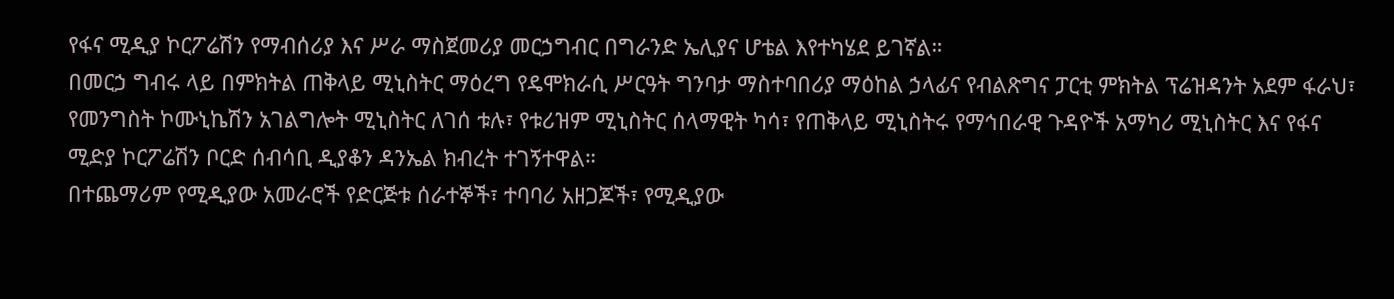የፋና ሚዲያ ኮርፖሬሽን የማብሰሪያ እና ሥራ ማስጀመሪያ መርኃግብር በግራንድ ኤሊያና ሆቴል እየተካሄደ ይገኛል።
በመርኃ ግብሩ ላይ በምክትል ጠቅላይ ሚኒስትር ማዕረግ የዴሞክራሲ ሥርዓት ግንባታ ማስተባበሪያ ማዕከል ኃላፊና የብልጽግና ፓርቲ ምክትል ፕሬዝዳንት አደም ፋራህ፣ የመንግስት ኮሙኒኬሽን አገልግሎት ሚኒስትር ለገሰ ቱሉ፣ የቱሪዝም ሚኒስትር ሰላማዊት ካሳ፣ የጠቅላይ ሚኒስትሩ የማኅበራዊ ጉዳዮች አማካሪ ሚኒስትር እና የፋና ሚድያ ኮርፖሬሽን ቦርድ ሰብሳቢ ዲያቆን ዳንኤል ክብረት ተገኝተዋል።
በተጨማሪም የሚዲያው አመራሮች የድርጅቱ ሰራተኞች፣ ተባባሪ አዘጋጆች፣ የሚዲያው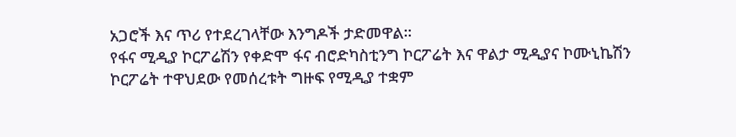አጋሮች እና ጥሪ የተደረገላቸው እንግዶች ታድመዋል።
የፋና ሚዲያ ኮርፖሬሽን የቀድሞ ፋና ብሮድካስቲንግ ኮርፖሬት እና ዋልታ ሚዲያና ኮሙኒኬሽን ኮርፖሬት ተዋህደው የመሰረቱት ግዙፍ የሚዲያ ተቋም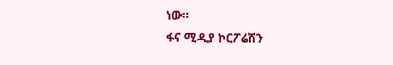ነው።
ፋና ሚዲያ ኮርፖሬሽን